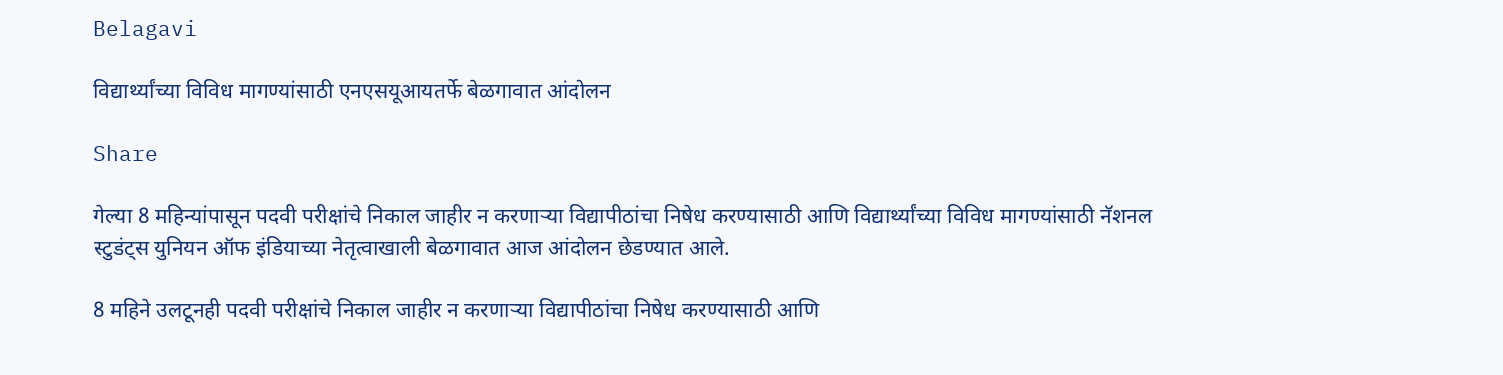Belagavi

विद्यार्थ्यांच्या विविध मागण्यांसाठी एनएसयूआयतर्फे बेळगावात आंदोलन

Share

गेल्या 8 महिन्यांपासून पदवी परीक्षांचे निकाल जाहीर न करणाऱ्या विद्यापीठांचा निषेध करण्यासाठी आणि विद्यार्थ्यांच्या विविध मागण्यांसाठी नॅशनल स्टुडंट्स युनियन ऑफ इंडियाच्या नेतृत्वाखाली बेळगावात आज आंदोलन छेडण्यात आले.

8 महिने उलटूनही पदवी परीक्षांचे निकाल जाहीर न करणाऱ्या विद्यापीठांचा निषेध करण्यासाठी आणि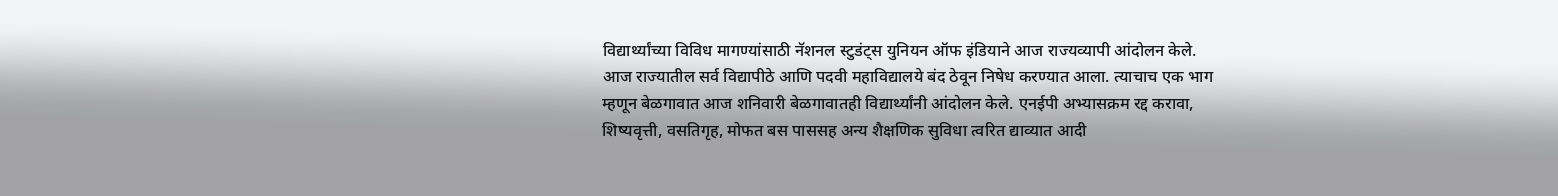विद्यार्थ्यांच्या विविध मागण्यांसाठी नॅशनल स्टुडंट्स युनियन ऑफ इंडियाने आज राज्यव्यापी आंदोलन केले. आज राज्यातील सर्व विद्यापीठे आणि पदवी महाविद्यालये बंद ठेवून निषेध करण्यात आला. त्याचाच एक भाग म्हणून बेळगावात आज शनिवारी बेळगावातही विद्यार्थ्यांनी आंदोलन केले. एनईपी अभ्यासक्रम रद्द करावा, शिष्यवृत्ती, वसतिगृह, मोफत बस पाससह अन्य शैक्षणिक सुविधा त्वरित द्याव्यात आदी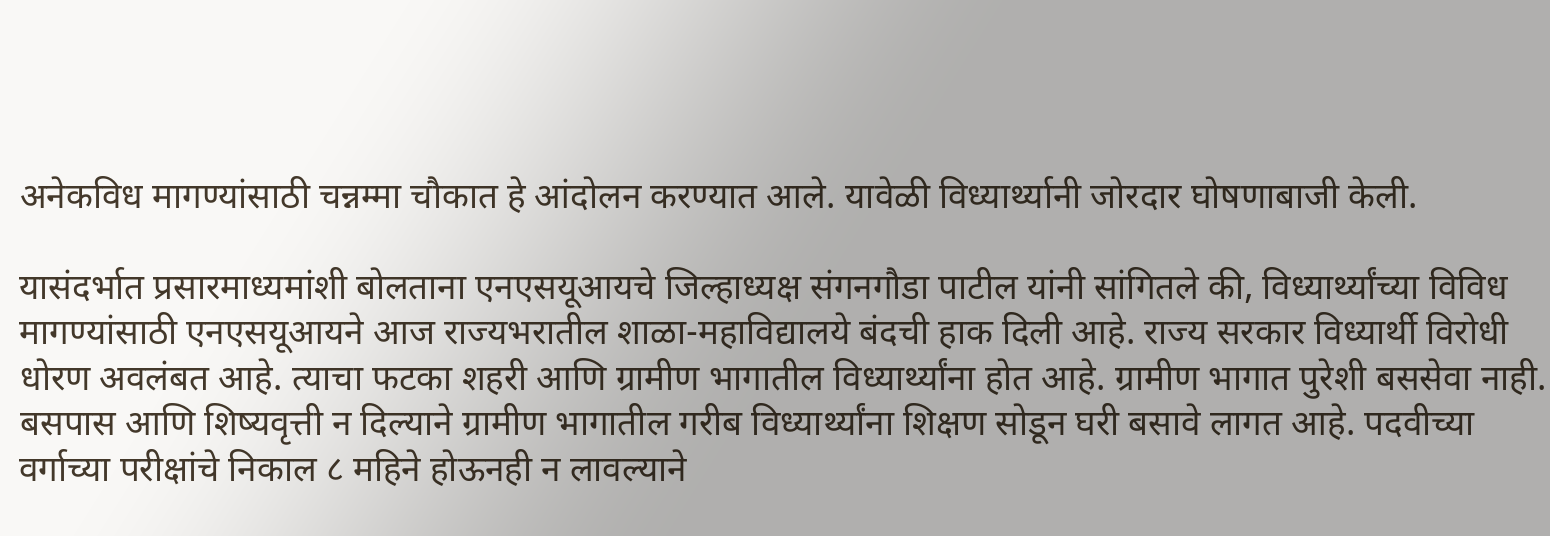अनेकविध मागण्यांसाठी चन्नम्मा चौकात हे आंदोलन करण्यात आले. यावेळी विध्यार्थ्यानी जोरदार घोषणाबाजी केली.

यासंदर्भात प्रसारमाध्यमांशी बोलताना एनएसयूआयचे जिल्हाध्यक्ष संगनगौडा पाटील यांनी सांगितले की, विध्यार्थ्यांच्या विविध मागण्यांसाठी एनएसयूआयने आज राज्यभरातील शाळा-महाविद्यालये बंदची हाक दिली आहे. राज्य सरकार विध्यार्थी विरोधी धोरण अवलंबत आहे. त्याचा फटका शहरी आणि ग्रामीण भागातील विध्यार्थ्यांना होत आहे. ग्रामीण भागात पुरेशी बससेवा नाही. बसपास आणि शिष्यवृत्ती न दिल्याने ग्रामीण भागातील गरीब विध्यार्थ्यांना शिक्षण सोडून घरी बसावे लागत आहे. पदवीच्या वर्गाच्या परीक्षांचे निकाल ८ महिने होऊनही न लावल्याने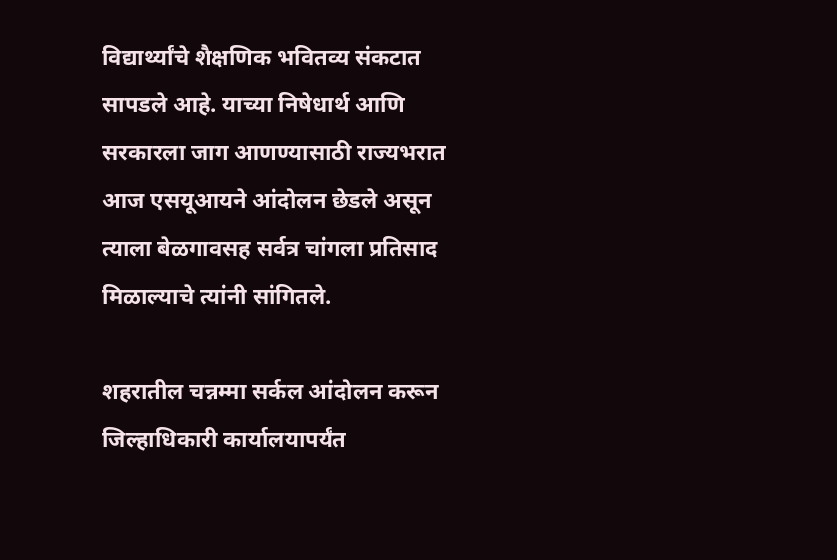विद्यार्थ्यांचे शैक्षणिक भवितव्य संकटात सापडले आहे. याच्या निषेधार्थ आणि सरकारला जाग आणण्यासाठी राज्यभरात आज एसयूआयने आंदोलन छेडले असून त्याला बेळगावसह सर्वत्र चांगला प्रतिसाद मिळाल्याचे त्यांनी सांगितले.

शहरातील चन्नम्मा सर्कल आंदोलन करून जिल्हाधिकारी कार्यालयापर्यंत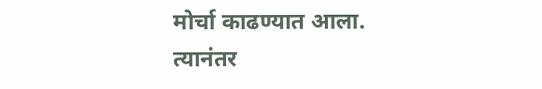मोर्चा काढण्यात आला. त्यानंतर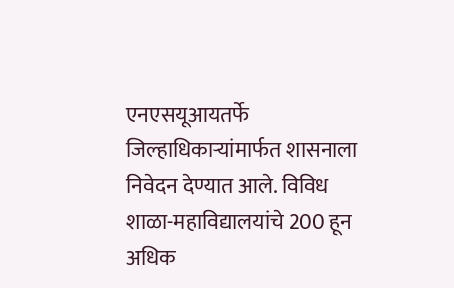एनएसयूआयतर्फे जिल्हाधिकाऱ्यांमार्फत शासनाला निवेदन देण्यात आले. विविध शाळा-महाविद्यालयांचे 200 हून अधिक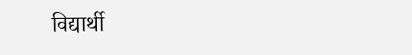विद्यार्थी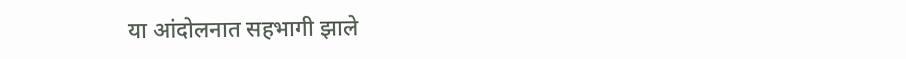या आंदोलनात सहभागी झाले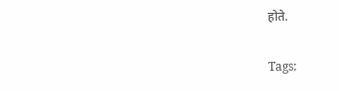होते.

Tags: